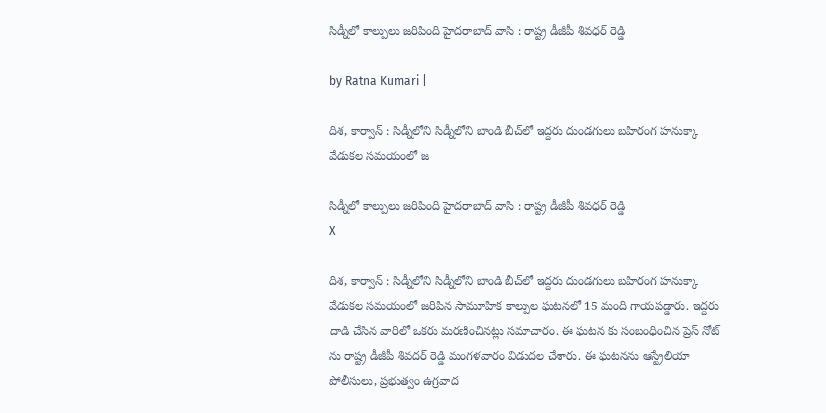సిడ్నీలో కాల్పులు జరిపింది హైదరాబాద్ వాసి : రాష్ట్ర డీజీపీ శివ‌ధ‌ర్ రెడ్డి

by Ratna Kumari |

దిశ, కార్వాన్ : సిడ్నీలోని సిడ్నీలోని బాండి బీచ్‌లో ఇద్దరు దుండగులు బహిరంగ హనుక్కా వేడుకల సమయంలో జ

సిడ్నీలో కాల్పులు జరిపింది హైదరాబాద్ వాసి : రాష్ట్ర డీజీపీ శివ‌ధ‌ర్ రెడ్డి
X

దిశ, కార్వాన్ : సిడ్నీలోని సిడ్నీలోని బాండి బీచ్‌లో ఇద్దరు దుండగులు బహిరంగ హనుక్కా వేడుకల సమయంలో జరిపిన సామూహిక కాల్పుల ఘటనలో 15 మంది గాయపడ్డారు. ఇద్దరు దాడి చేసిన వారిలో ఒకరు మరణించినట్లు సమాచారం. ఈ ఘటన కు సంబంధించిన ప్రెస్ నోట్ ను రాష్ట్ర డీజీపీ శివదర్ రెడ్డి మంగళవారం విడుదల చేశారు. ఈ ఘటనను ఆస్ట్రేలియా పోలీసులు, ప్రభుత్వం ఉగ్రవాద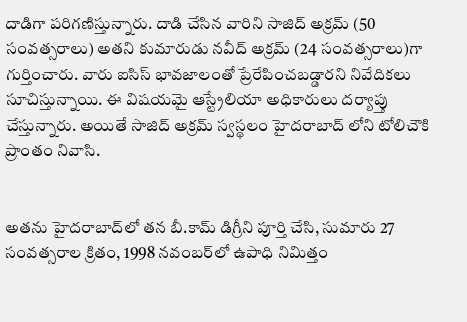దాడిగా పరిగణిస్తున్నారు. దాడి చేసిన వారిని సాజిద్ అక్రమ్ (50 సంవత్సరాలు) అతని కుమారుడు నవీద్ అక్రమ్ (24 సంవత్సరాలు)గా గుర్తించారు. వారు ఐసిస్ భావజాలంతో ప్రేరేపించబడ్డారని నివేదికలు సూచిస్తున్నాయి. ఈ విషయమై ఆస్ట్రేలియా అధికారులు దర్యాప్తు చేస్తున్నారు. అయితే సాజిద్ అక్రమ్ స్వస్థలం హైదరాబాద్ లోని టోలిచౌకి ప్రాంతం నివాసి.


అతను హైదరాబాద్‌లో తన బీ.కామ్ డిగ్రీని పూర్తి చేసి, సుమారు 27 సంవత్సరాల క్రితం, 1998 నవంబర్‌లో ఉపాధి నిమిత్తం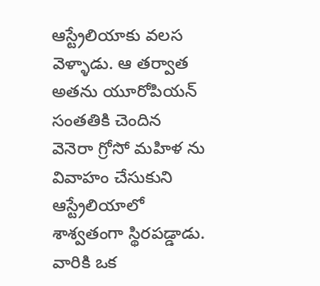ఆస్ట్రేలియాకు వలస వెళ్ళాడు. ఆ తర్వాత అతను యూరోపియన్ సంతతికి చెందిన వెనెరా గ్రోసో మహిళ ను వివాహం చేసుకుని ఆస్ట్రేలియాలో శాశ్వతంగా స్థిరపడ్డాడు. వారికి ఒక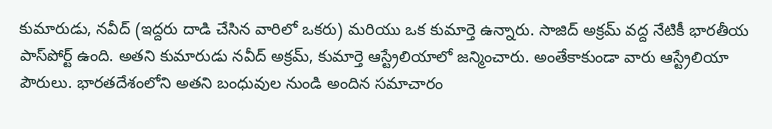కుమారుడు, నవీద్ (ఇద్దరు దాడి చేసిన వారిలో ఒకరు) మరియు ఒక కుమార్తె ఉన్నారు. సాజిద్ అక్రమ్ వద్ద నేటికీ భారతీయ పాస్‌పోర్ట్ ఉంది. అతని కుమారుడు నవీద్ అక్రమ్, కుమార్తె ఆస్ట్రేలియాలో జన్మించారు. అంతేకాకుండా వారు ఆస్ట్రేలియా పౌరులు. భారతదేశంలోని అతని బంధువుల నుండి అందిన సమాచారం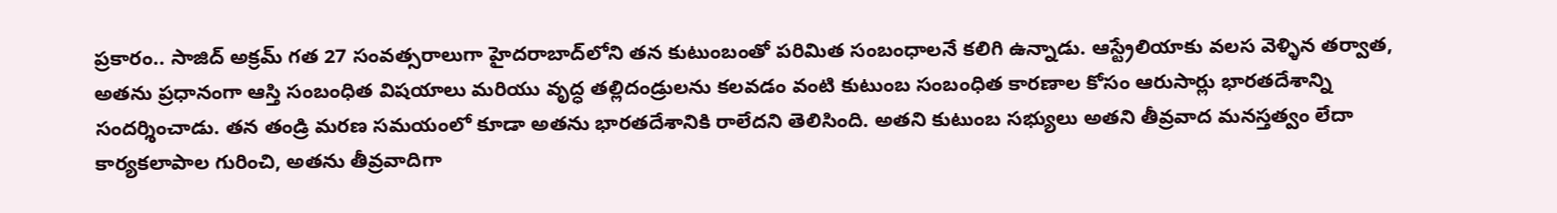ప్రకారం.. సాజిద్ అక్రమ్ గత 27 సంవత్సరాలుగా హైదరాబాద్‌లోని తన కుటుంబంతో పరిమిత సంబంధాలనే కలిగి ఉన్నాడు. ఆస్ట్రేలియాకు వలస వెళ్ళిన తర్వాత, అతను ప్రధానంగా ఆస్తి సంబంధిత విషయాలు మరియు వృద్ధ తల్లిదండ్రులను కలవడం వంటి కుటుంబ సంబంధిత కారణాల కోసం ఆరుసార్లు భారతదేశాన్ని సందర్శించాడు. తన తండ్రి మరణ సమయంలో కూడా అతను భారతదేశానికి రాలేదని తెలిసింది. అతని కుటుంబ సభ్యులు అతని తీవ్రవాద మనస్తత్వం లేదా కార్యకలాపాల గురించి, అతను తీవ్రవాదిగా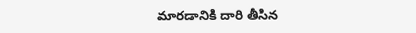మారడానికి దారి తీసిన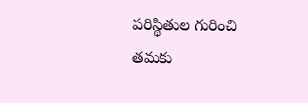పరిస్థితుల గురించి తమకు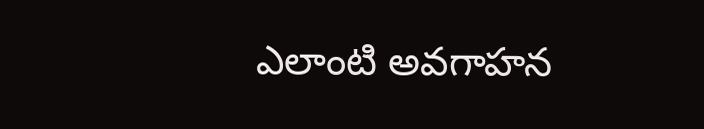ఎలాంటి అవగాహన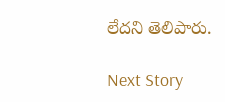లేదని తెలిపారు.

Next Story